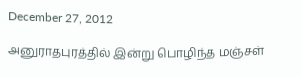December 27, 2012

அனுராதபுரத்தில் இன்று பொழிந்த மஞ்சள்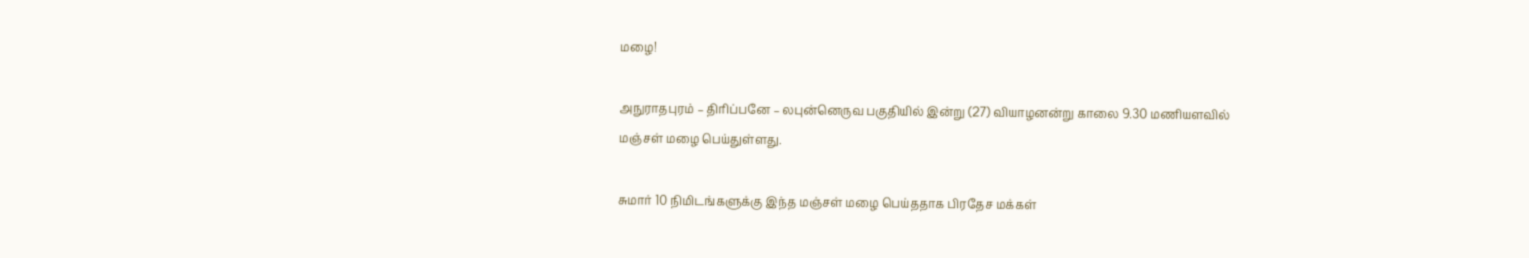மழை!

அநுராதபுரம் – திரிப்பனே – லபுன்னெருவ பகுதியில் இன்று (27) வியாழனன்று காலை 9.30 மணியளவில் மஞ்சள் மழை பெய்துள்ளது.

சுமார் 10 நிமிடங்களுக்கு இந்த மஞ்சள் மழை பெய்ததாக பிரதேச மக்கள்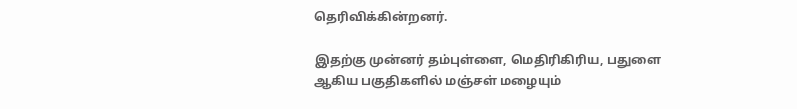தெரிவிக்கின்றனர்.

இதற்கு முன்னர் தம்புள்ளை, மெதிரிகிரிய, பதுளை ஆகிய பகுதிகளில் மஞ்சள் மழையும்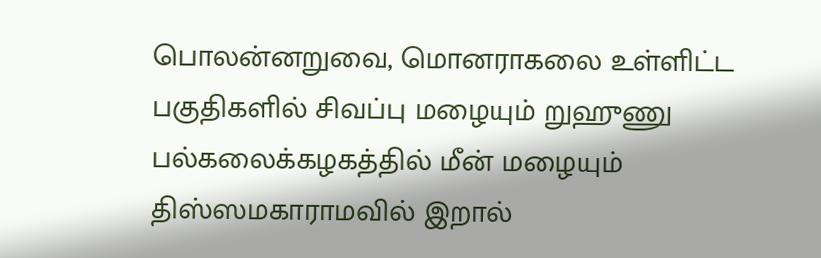பொலன்னறுவை, மொனராகலை உள்ளிட்ட பகுதிகளில் சிவப்பு மழையும் றுஹுணு பல்கலைக்கழகத்தில் மீன் மழையும் திஸ்ஸமகாராமவில் இறால்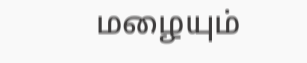மழையும்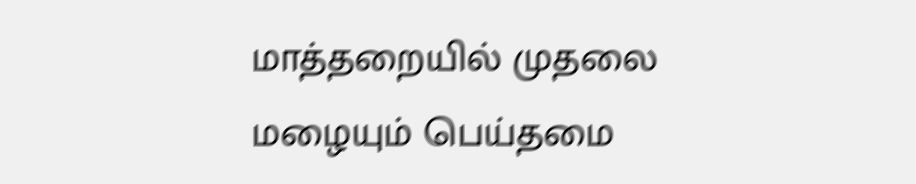மாத்தறையில் முதலை மழையும் பெய்தமை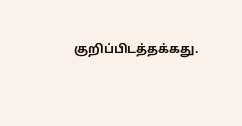குறிப்பிடத்தக்கது.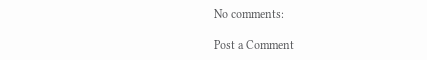No comments:

Post a Comment